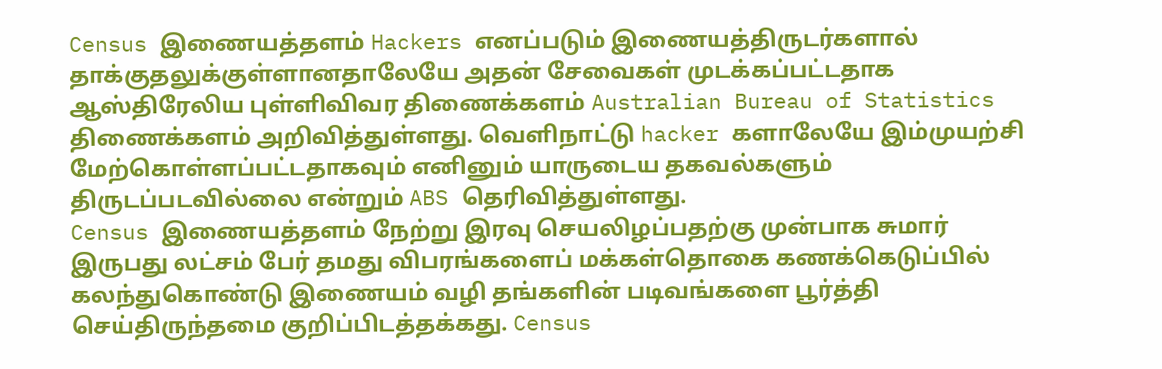Census இணையத்தளம் Hackers எனப்படும் இணையத்திருடர்களால் தாக்குதலுக்குள்ளானதாலேயே அதன் சேவைகள் முடக்கப்பட்டதாக ஆஸ்திரேலிய புள்ளிவிவர திணைக்களம் Australian Bureau of Statistics திணைக்களம் அறிவித்துள்ளது. வெளிநாட்டு hacker களாலேயே இம்முயற்சி மேற்கொள்ளப்பட்டதாகவும் எனினும் யாருடைய தகவல்களும் திருடப்படவில்லை என்றும் ABS தெரிவித்துள்ளது.
Census இணையத்தளம் நேற்று இரவு செயலிழப்பதற்கு முன்பாக சுமார் இருபது லட்சம் பேர் தமது விபரங்களைப் மக்கள்தொகை கணக்கெடுப்பில் கலந்துகொண்டு இணையம் வழி தங்களின் படிவங்களை பூர்த்தி செய்திருந்தமை குறிப்பிடத்தக்கது. Census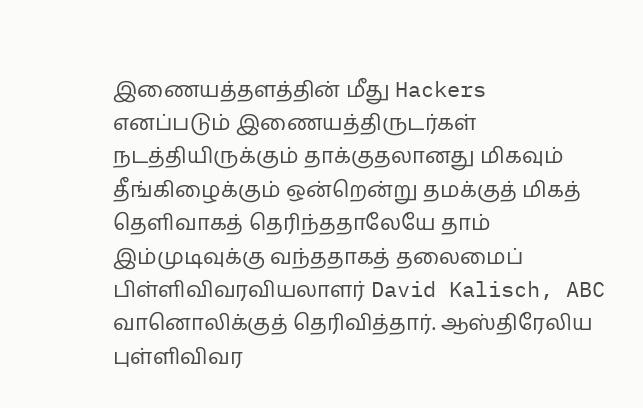இணையத்தளத்தின் மீது Hackers எனப்படும் இணையத்திருடர்கள் நடத்தியிருக்கும் தாக்குதலானது மிகவும் தீங்கிழைக்கும் ஒன்றென்று தமக்குத் மிகத் தெளிவாகத் தெரிந்ததாலேயே தாம் இம்முடிவுக்கு வந்ததாகத் தலைமைப் பிள்ளிவிவரவியலாளர் David Kalisch, ABC வானொலிக்குத் தெரிவித்தார். ஆஸ்திரேலிய புள்ளிவிவர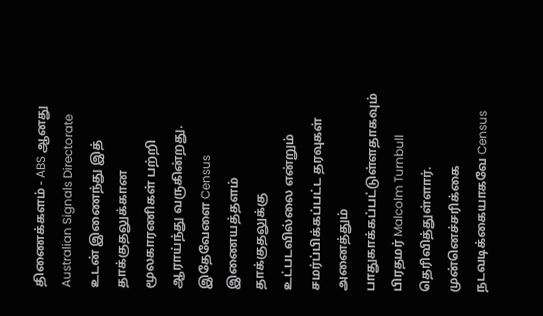திணைக்களம் - ABS ஆனது Australian Signals Directorate உடன் இணைந்து இத் தாக்குதலுக்கான மூலகாரணிகள் பற்றி ஆராய்ந்து வருகின்றது.
இதேவேளை Census இணையத்தளம் தாக்குதலுக்கு உட்படவில்லை என்றும் சமர்ப்பிக்கப்பட்ட தரவுகள் அனைத்தும் பாதுகாக்கப்பட்டுள்ளதாகவும் பிரதமர் Malcolm Turnbull தெரிவித்துள்ளார். முன்னெச்சரிக்கை நடவடிக்கையாகவே Census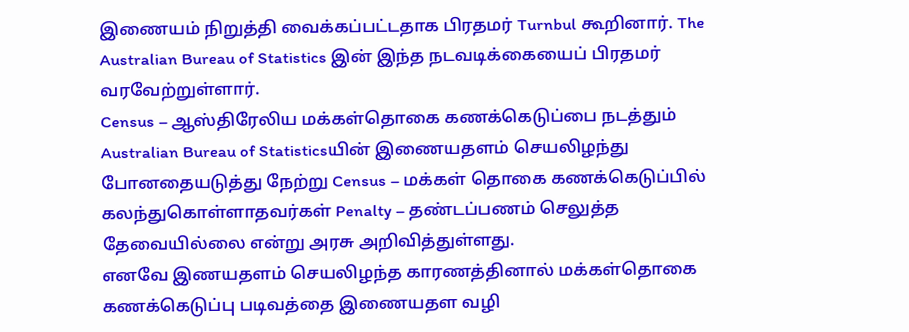இணையம் நிறுத்தி வைக்கப்பட்டதாக பிரதமர் Turnbul கூறினார். The Australian Bureau of Statistics இன் இந்த நடவடிக்கையைப் பிரதமர் வரவேற்றுள்ளார்.
Census – ஆஸ்திரேலிய மக்கள்தொகை கணக்கெடுப்பை நடத்தும் Australian Bureau of Statisticsயின் இணையதளம் செயலிழந்து போனதையடுத்து நேற்று Census – மக்கள் தொகை கணக்கெடுப்பில் கலந்துகொள்ளாதவர்கள் Penalty – தண்டப்பணம் செலுத்த தேவையில்லை என்று அரசு அறிவித்துள்ளது.
எனவே இணயதளம் செயலிழந்த காரணத்தினால் மக்கள்தொகை கணக்கெடுப்பு படிவத்தை இணையதள வழி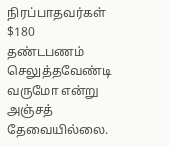நிரப்பாதவர்கள் $180 தண்டபணம் செலுத்தவேண்டி வருமோ என்று அஞ்சத் தேவையில்லை.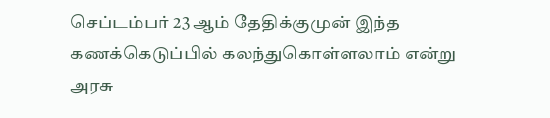செப்டம்பர் 23 ஆம் தேதிக்குமுன் இந்த கணக்கெடுப்பில் கலந்துகொள்ளலாம் என்று அரசு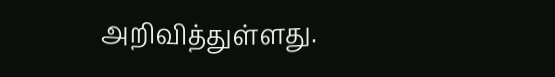அறிவித்துள்ளது.